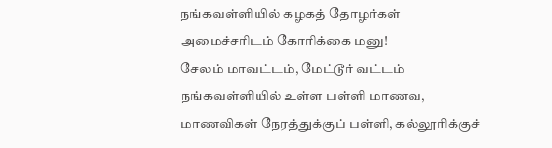நங்கவள்ளியில் கழகத் தோழர்கள் அமைச்சரிடம் கோரிக்கை மனு!
சேலம் மாவட்டம், மேட்டூர் வட்டம் நங்கவள்ளியில் உள்ள பள்ளி மாணவ, மாணவிகள் நேரத்துக்குப் பள்ளி, கல்லூரிக்குச்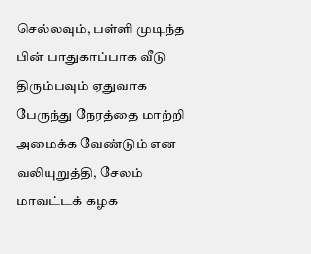செல்லவும், பள்ளி முடிந்த பின் பாதுகாப்பாக வீடு திரும்பவும் ஏதுவாக பேருந்து நேரத்தை மாற்றி அமைக்க வேண்டும் என வலியுறுத்தி, சேலம் மாவட்டக் கழக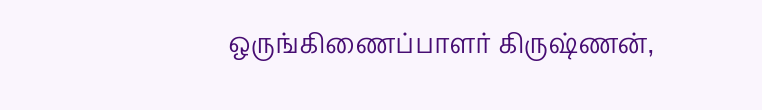ஒருங்கிணைப்பாளர் கிருஷ்ணன்,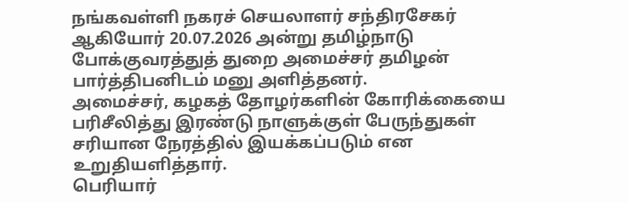நங்கவள்ளி நகரச் செயலாளர் சந்திரசேகர் ஆகியோர் 20.07.2026 அன்று தமிழ்நாடு போக்குவரத்துத் துறை அமைச்சர் தமிழன் பார்த்திபனிடம் மனு அளித்தனர்.
அமைச்சர், கழகத் தோழர்களின் கோரிக்கையை பரிசீலித்து இரண்டு நாளுக்குள் பேருந்துகள் சரியான நேரத்தில் இயக்கப்படும் என உறுதியளித்தார்.
பெரியார்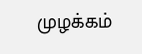முழக்கம்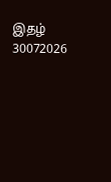இதழ் 30072026